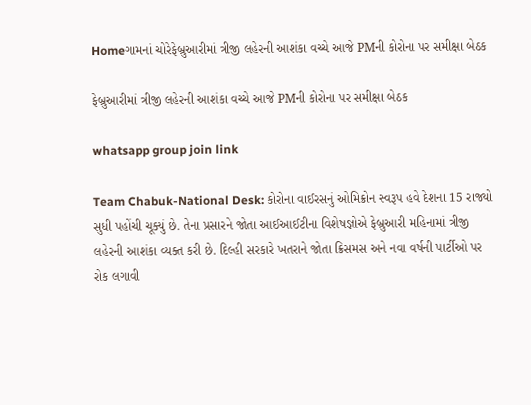Homeગામનાં ચોરેફેબ્રુઆરીમાં ત્રીજી લહેરની આશંકા વચ્ચે આજે PMની કોરોના પર સમીક્ષા બેઠક

ફેબ્રુઆરીમાં ત્રીજી લહેરની આશંકા વચ્ચે આજે PMની કોરોના પર સમીક્ષા બેઠક

whatsapp group join link

Team Chabuk-National Desk: કોરોના વાઈરસનું ઓમિક્રોન સ્વરૂપ હવે દેશના 15 રાજ્યો સુધી પહોંચી ચૂક્યું છે. તેના પ્રસારને જોતા આઈઆઈટીના વિશેષજ્ઞોએ ફેબ્રુઆરી મહિનામાં ત્રીજી લહેરની આશંકા વ્યક્ત કરી છે. દિલ્હી સરકારે ખતરાને જોતા ક્રિસમસ અને નવા વર્ષની પાર્ટીઓ પર રોક લગાવી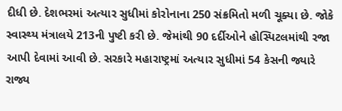દીધી છે. દેશભરમાં અત્યાર સુધીમાં કોરોનાના 250 સંક્રમિતો મળી ચૂક્યા છે. જોકે સ્વાસ્થ્ય મંત્રાલયે 213ની પુષ્ટી કરી છે. જેમાંથી 90 દર્દીઓને હોસ્પિટલમાંથી રજા આપી દેવામાં આવી છે. સરકારે મહારાષ્ટ્રમાં અત્યાર સુધીમાં 54 કેસની જ્યારે રાજ્ય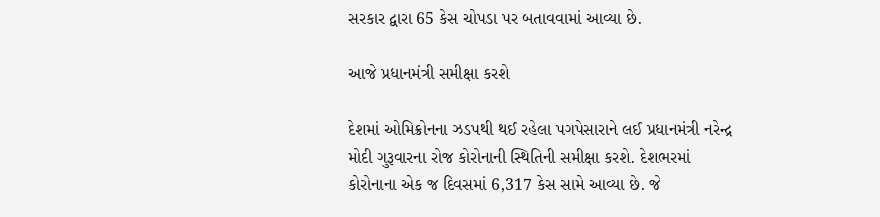સરકાર દ્વારા 65 કેસ ચોપડા પર બતાવવામાં આવ્યા છે.

આજે પ્રધાનમંત્રી સમીક્ષા કરશે

દેશમાં ઓમિક્રોનના ઝડપથી થઈ રહેલા પગપેસારાને લઈ પ્રધાનમંત્રી નરેન્દ્ર મોદી ગુરૂવારના રોજ કોરોનાની સ્થિતિની સમીક્ષા કરશે. દેશભરમાં કોરોનાના એક જ દિવસમાં 6,317 કેસ સામે આવ્યા છે. જે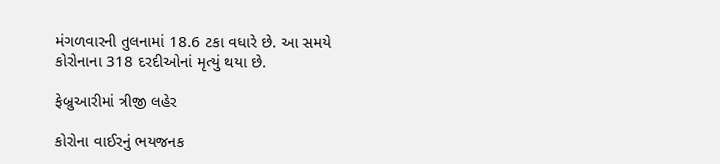મંગળવારની તુલનામાં 18.6 ટકા વધારે છે. આ સમયે કોરોનાના 318 દરદીઓનાં મૃત્યું થયા છે.

ફેબ્રુઆરીમાં ત્રીજી લહેર

કોરોના વાઈરનું ભયજનક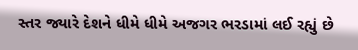સ્તર જ્યારે દેશને ધીમે ધીમે અજગર ભરડામાં લઈ રહ્યું છે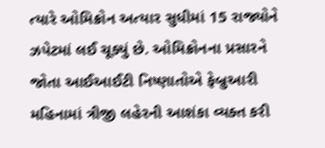ત્યારે ઓમિક્રોન અત્યાર સુધીમાં 15 રાજ્યોને ઝપેટમાં લઈ ચૂક્યું છે. ઓમિક્રોનના પ્રસારને જોતા આઈઆઈટી નિષ્ણાતોએ ફેબ્રુઆરી મહિનામાં ત્રીજી લહેરની આશંકા વ્યક્ત કરી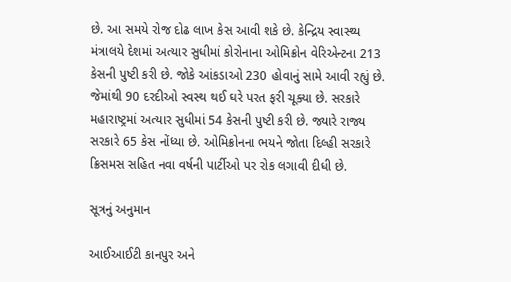છે. આ સમયે રોજ દોઢ લાખ કેસ આવી શકે છે. કેન્દ્રિય સ્વાસ્થ્ય મંત્રાલયે દેશમાં અત્યાર સુધીમાં કોરોનાના ઓમિક્રોન વેરિએન્ટના 213 કેસની પુષ્ટી કરી છે. જોકે આંકડાઓ 230 હોવાનું સામે આવી રહ્યું છે. જેમાંથી 90 દરદીઓ સ્વસ્થ થઈ ઘરે પરત ફરી ચૂક્યા છે. સરકારે મહારાષ્ટ્રમાં અત્યાર સુધીમાં 54 કેસની પુષ્ટી કરી છે. જ્યારે રાજ્ય સરકારે 65 કેસ નોંધ્યા છે. ઓમિક્રોનના ભયને જોતા દિલ્હી સરકારે ક્રિસમસ સહિત નવા વર્ષની પાર્ટીઓ પર રોક લગાવી દીધી છે.

સૂત્રનું અનુમાન

આઈઆઈટી કાનપુર અને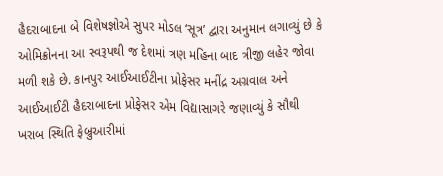હૈદરાબાદના બે વિશેષજ્ઞોએ સુપર મોડલ ‘સૂત્ર’ દ્વારા અનુમાન લગાવ્યું છે કે ઓમિક્રોનના આ સ્વરૂપથી જ દેશમાં ત્રણ મહિના બાદ ત્રીજી લહેર જોવા મળી શકે છે. કાનપુર આઈઆઈટીના પ્રોફેસર મનીંદ્ર અગ્રવાલ અને આઈઆઈટી હૈદરાબાદના પ્રોફેસર એમ વિદ્યાસાગરે જણાવ્યું કે સૌથી ખરાબ સ્થિતિ ફેબ્રુઆરીમાં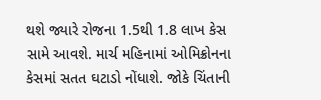થશે જ્યારે રોજના 1.5થી 1.8 લાખ કેસ સામે આવશે. માર્ચ મહિનામાં ઓમિક્રોનના કેસમાં સતત ઘટાડો નોંધાશે. જોકે ચિંતાની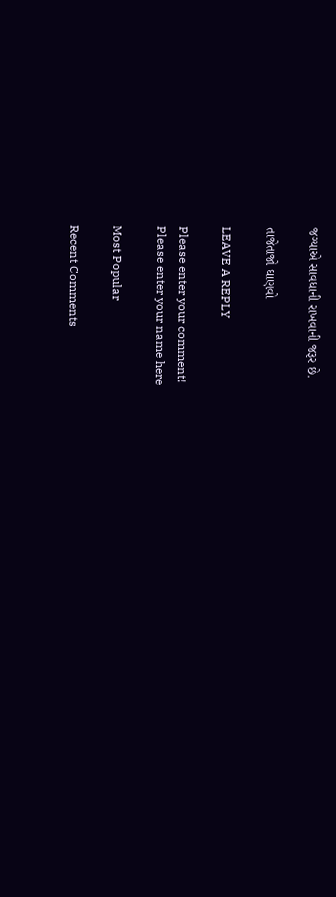જગ્યાએ સાવધાની રાખવાની જરૂર છે.

તાજેતાજો ઘાણવો

LEAVE A REPLY

Please enter your comment!
Please enter your name here

Most Popular

Recent Comments